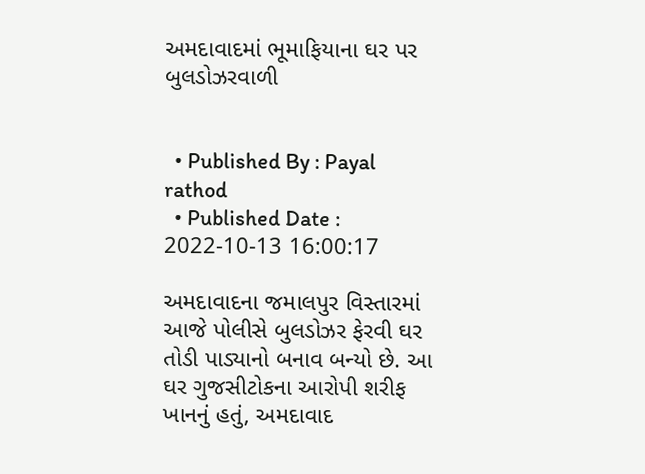અમદાવાદમાં ભૂમાફિયાના ઘર પર બુલડોઝરવાળી


  • Published By : Payal rathod
  • Published Date : 2022-10-13 16:00:17

અમદાવાદના જમાલપુર વિસ્તારમાં આજે પોલીસે બુલડોઝર ફેરવી ઘર તોડી પાડ્યાનો બનાવ બન્યો છે. આ ઘર ગુજસીટોકના આરોપી શરીફ ખાનનું હતું, અમદાવાદ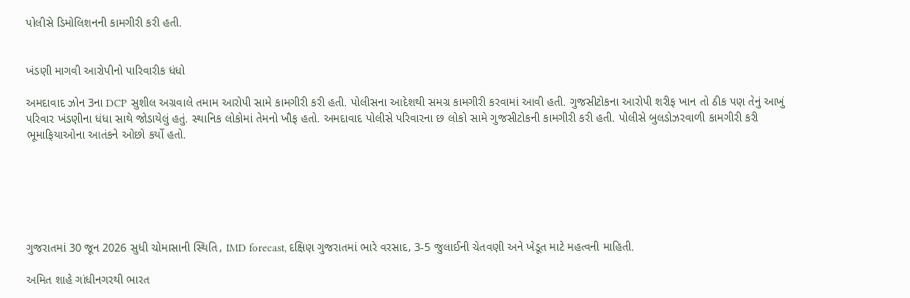પોલીસે ડિમોલિશનની કામગીરી કરી હતી.


ખંડણી માગવી આરોપીનો પારિવારીક ધંધો

અમદાવાદ ઝોન 3ના DCP સુશીલ અગ્રવાલે તમામ આરોપી સામે કામગીરી કરી હતી. પોલીસના આદેશથી સમગ્ર કામગીરી કરવામાં આવી હતી. ગુજસીટોકના આરોપી શરીફ ખાન તો ઠીક પણ તેનું આખું પરિવાર ખંડણીના ધંધા સાથે જોડાયેલું હતું. સ્થાનિક લોકોમાં તેમનો ખૌફ હતો. અમદાવાદ પોલીસે પરિવારના છ લોકો સામે ગુજસીટોકની કામગીરી કરી હતી. પોલીસે બુલડોઝરવાળી કામગીરી કરી ભૂમાફિયાઓના આતંકને ઓછો કર્યો હતો.






ગુજરાતમાં 30 જૂન 2026 સુધી ચોમાસાની સ્થિતિ, IMD forecast, દક્ષિણ ગુજરાતમાં ભારે વરસાદ, 3-5 જુલાઈની ચેતવણી અને ખેડૂત માટે મહત્વની માહિતી.

અમિત શાહે ગાંધીનગરથી ભારત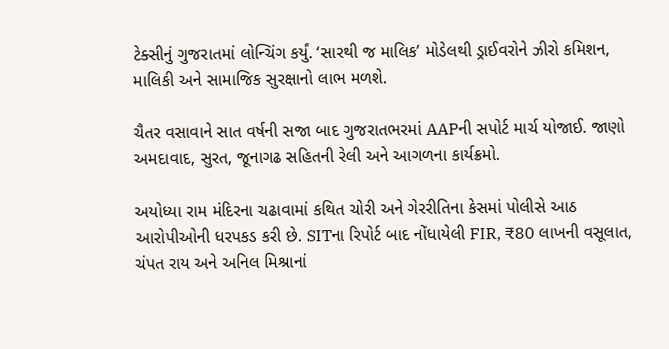ટેક્સીનું ગુજરાતમાં લોન્ચિંગ કર્યું. ‘સારથી જ માલિક’ મોડેલથી ડ્રાઈવરોને ઝીરો કમિશન, માલિકી અને સામાજિક સુરક્ષાનો લાભ મળશે.

ચૈતર વસાવાને સાત વર્ષની સજા બાદ ગુજરાતભરમાં AAPની સપોર્ટ માર્ચ યોજાઈ. જાણો અમદાવાદ, સુરત, જૂનાગઢ સહિતની રેલી અને આગળના કાર્યક્રમો.

અયોધ્યા રામ મંદિરના ચઢાવામાં કથિત ચોરી અને ગેરરીતિના કેસમાં પોલીસે આઠ આરોપીઓની ધરપકડ કરી છે. SITના રિપોર્ટ બાદ નોંધાયેલી FIR, ₹80 લાખની વસૂલાત, ચંપત રાય અને અનિલ મિશ્રાનાં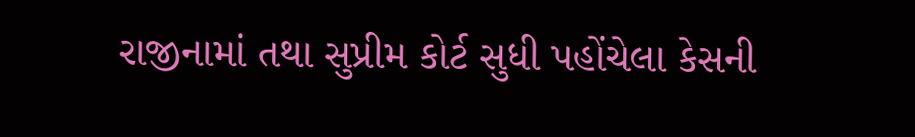રાજીનામાં તથા સુપ્રીમ કોર્ટ સુધી પહોંચેલા કેસની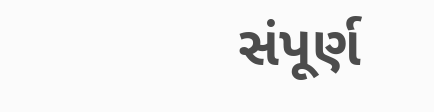સંપૂર્ણ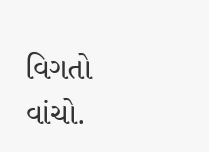વિગતો વાંચો.